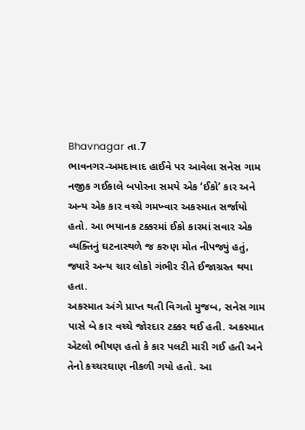Bhavnagar તા.7
ભાવનગર-અમદાવાદ હાઈવે પર આવેલા સનેસ ગામ નજીક ગઈકાલે બપોરના સમયે એક ‘ઈકો’ કાર અને અન્ય એક કાર વચ્ચે ગમખ્વાર અકસ્માત સર્જાયો હતો. આ ભયાનક ટક્કરમાં ઈકો કારમાં સવાર એક વ્યક્તિનું ઘટનાસ્થળે જ કરુણ મોત નીપજ્યું હતું, જ્યારે અન્ય ચાર લોકો ગંભીર રીતે ઈજાગ્રસ્ત થયા હતા.
અકસ્માત અંગે પ્રાપ્ત થતી વિગતો મુજબ, સનેસ ગામ પાસે બે કાર વચ્ચે જોરદાર ટક્કર થઈ હતી. અકસ્માત એટલો ભીષણ હતો કે કાર પલટી મારી ગઈ હતી અને તેનો કચ્ચરઘાણ નીકળી ગયો હતો. આ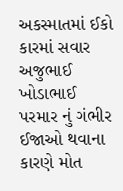અકસ્માતમાં ઈકો કારમાં સવાર અજુભાઈ ખોડાભાઈ પરમાર નું ગંભીર ઈજાઓ થવાના કારણે મોત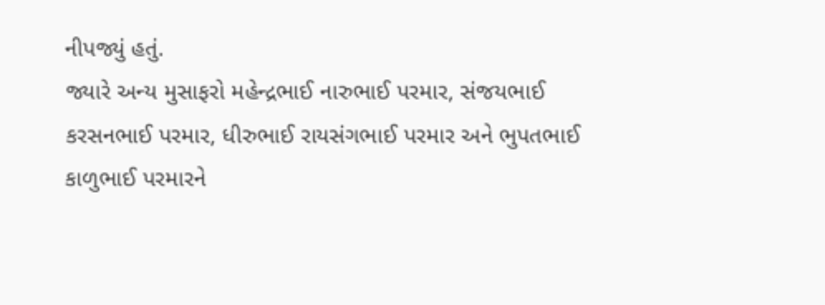નીપજ્યું હતું.
જ્યારે અન્ય મુસાફરો મહેન્દ્રભાઈ નારુભાઈ પરમાર, સંજયભાઈ કરસનભાઈ પરમાર, ધીરુભાઈ રાયસંગભાઈ પરમાર અને ભુપતભાઈ કાળુભાઈ પરમારને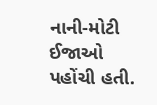નાની-મોટી ઈજાઓ પહોંચી હતી.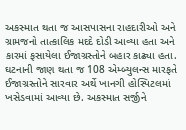અકસ્માત થતા જ આસપાસના રાહદારીઓ અને ગ્રામજનો તાત્કાલિક મદદે દોડી આવ્યા હતા અને કારમાં ફસાયેલા ઈજાગ્રસ્તોને બહાર કાઢ્યા હતા.
ઘટનાની જાણ થતા જ 108 એમ્બ્યુલન્સ મારફતે ઈજાગ્રસ્તોને સારવાર અર્થે ખાનગી હોસ્પિટલમાં ખસેડવામાં આવ્યા છે. અકસ્માત સર્જીને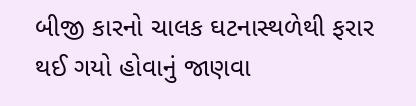બીજી કારનો ચાલક ઘટનાસ્થળેથી ફરાર થઈ ગયો હોવાનું જાણવા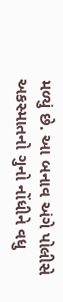મળ્યું છે. આ બનાવ અંગે પોલીસે અકસ્માતનો ગુનો નોંધીને વધુ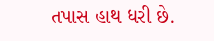તપાસ હાથ ધરી છે.